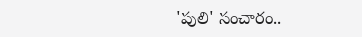'పులి' సంచారం..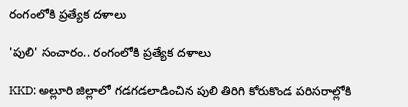రంగంలోకి ప్రత్యేక దళాలు

'పులి' సంచారం.. రంగంలోకి ప్రత్యేక దళాలు

KKD: అల్లూరి జిల్లాలో గడగడలాడించిన పులి తిరిగి కోరుకొండ పరిసరాల్లోకి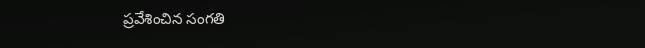ప్రవేశించిన సంగతి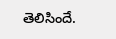తెలిసిందే.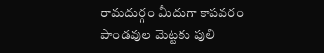రామదుర్గం మీదుగా కాపవరం పాండవుల మెట్టకు పులి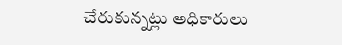చేరుకున్నట్లు అధికారులు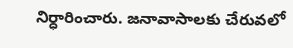నిర్ధారించారు. జనావాసాలకు చేరువలో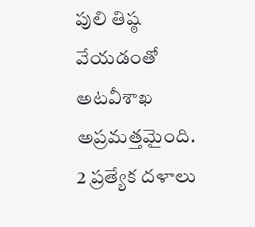పులి తిష్ఠ వేయడంతో అటవీశాఖ అప్రమత్తమైంది. 2 ప్రత్యేక దళాలు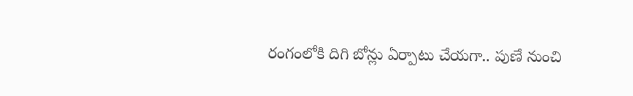రంగంలోకి దిగి బోన్లు ఏర్పాటు చేయగా.. పుణే నుంచి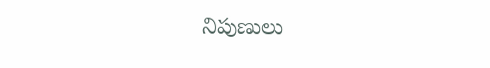నిపుణులు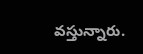వస్తున్నారు.